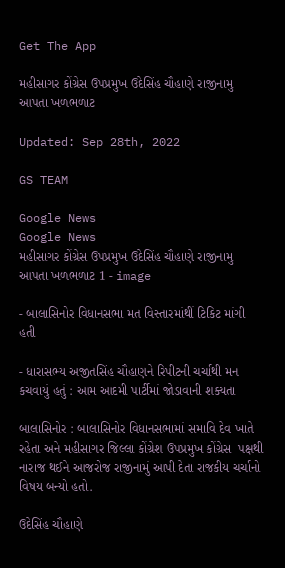Get The App

મહીસાગર કોંગ્રેસ ઉપપ્રમુખ ઉદેસિંહ ચૌહાણે રાજીનામુ આપતા ખળભળાટ

Updated: Sep 28th, 2022

GS TEAM

Google News
Google News
મહીસાગર કોંગ્રેસ ઉપપ્રમુખ ઉદેસિંહ ચૌહાણે રાજીનામુ આપતા ખળભળાટ 1 - image

- બાલાસિનોર વિધાનસભા મત વિસ્તારમાંથીં ટિકિટ માંગી હતી

- ધારાસભ્ય અજીતસિંહ ચૌહાણને રિપીટની ચર્ચાથી મન કચવાયું હતું : આમ આદમી પાર્ટીમાં જોડાવાની શક્યતા

બાલાસિનોર : બાલાસિનોર વિધાનસભામાં સમાવિ દેવ ખાતે રહેતા અને મહીસાગર જિલ્લા કોંગ્રેશ ઉપપ્રમુખ કોંગ્રેસ  પક્ષથી નારાજ થઈને આજરોજ રાજીનામું આપી દેતા રાજકીય ચર્ચાનો વિષય બન્યો હતો.

ઉદેસિંહ ચૌહાણે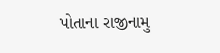પોતાના રાજીનામુ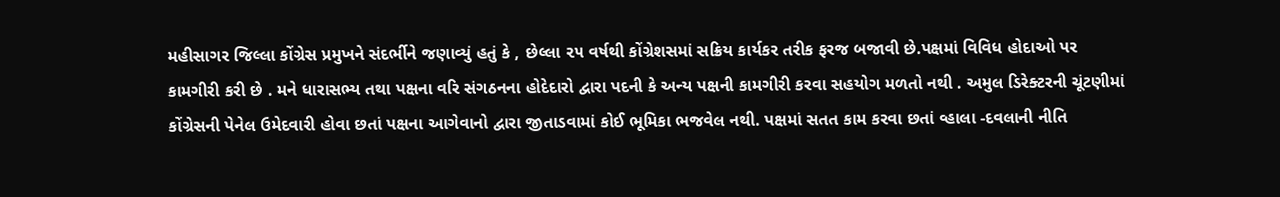મહીસાગર જિલ્લા કોંગ્રેસ પ્રમુખને સંદર્ભીને જણાવ્યું હતું કે , છેલ્લા ૨૫ વર્ષથી કોંગ્રેશસમાં સક્રિય કાર્યકર તરીક ફરજ બજાવી છે.પક્ષમાં વિવિધ હોદાઓ પર કામગીરી કરી છે . મને ધારાસભ્ય તથા પક્ષના વરિ સંગઠનના હોદેદારો દ્વારા પદની કે અન્ય પક્ષની કામગીરી કરવા સહયોગ મળતો નથી . અમુલ ડિરેક્ટરની ચૂંટણીમાં કોંગ્રેસની પેનેલ ઉમેદવારી હોવા છતાં પક્ષના આગેવાનો દ્વારા જીતાડવામાં કોઈ ભૂમિકા ભજવેલ નથી. પક્ષમાં સતત કામ કરવા છતાં વ્હાલા -દવલાની નીતિ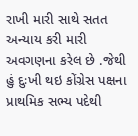રાખી મારી સાથે સતત અન્યાય કરી મારી અવગણના કરેલ છે .જેથી હું દુઃખી થઇ કોંગ્રેસ પક્ષના પ્રાથમિક સભ્ય પદેથી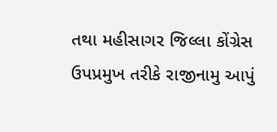તથા મહીસાગર જિલ્લા કોંગ્રેસ ઉપપ્રમુખ તરીકે રાજીનામુ આપું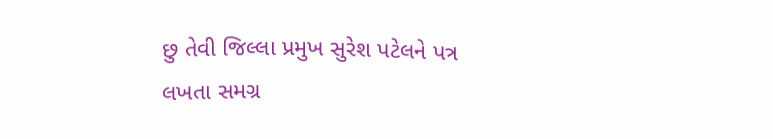છુ તેવી જિલ્લા પ્રમુખ સુરેશ પટેલને પત્ર લખતા સમગ્ર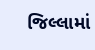જિલ્લામાં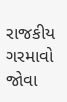રાજકીય ગરમાવો જોવા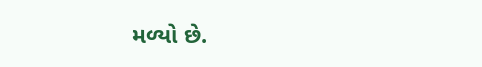મળ્યો છે.